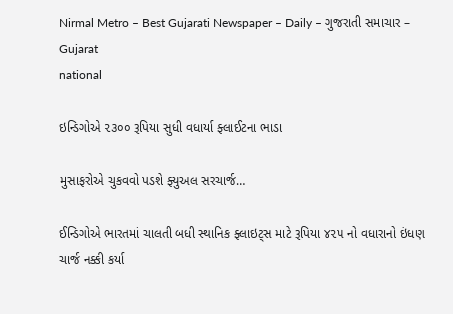Nirmal Metro – Best Gujarati Newspaper – Daily – ગુજરાતી સમાચાર – Gujarat
national

ઇન્ડિગોએ ૨૩૦૦ રૂપિયા સુધી વધાર્યા ફ્લાઈટના ભાડા

મુસાફરોએ ચુકવવો પડશે ફ્યુઅલ સરચાર્જ…

ઈન્ડિગોએ ભારતમાં ચાલતી બધી સ્થાનિક ફ્લાઇટ્‌સ માટે રૂપિયા ૪૨૫ નો વધારાનો ઇંધણ ચાર્જ નક્કી કર્યા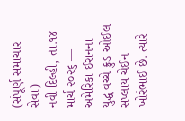(સંપૂર્ણ સમાચાર સેવા)
નવી દિલ્હી, તા.૧૪ માર્ચ ૨૦૨૬ — અમેરિકા ઈરાનના યુદ્ધ વચ્ચે ક્રુડ ઓઈલ સપ્લાય ચેઈન ખોરંભાઈ છે. ત્યારે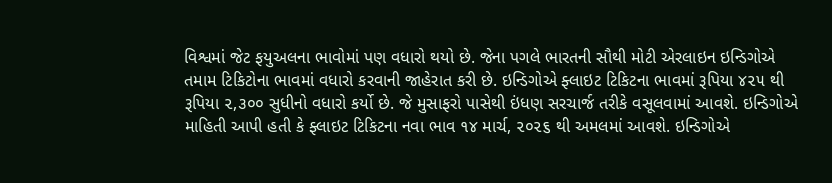વિશ્વમાં જેટ ફયુઅલના ભાવોમાં પણ વધારો થયો છે. જેના પગલે ભારતની સૌથી મોટી એરલાઇન ઇન્ડિગોએ તમામ ટિકિટોના ભાવમાં વધારો કરવાની જાહેરાત કરી છે. ઇન્ડિગોએ ફ્લાઇટ ટિકિટના ભાવમાં રૂપિયા ૪૨૫ થી રૂપિયા ૨,૩૦૦ સુધીનો વધારો કર્યો છે. જે મુસાફરો પાસેથી ઇંધણ સરચાર્જ તરીકે વસૂલવામાં આવશે. ઇન્ડિગોએ માહિતી આપી હતી કે ફ્લાઇટ ટિકિટના નવા ભાવ ૧૪ માર્ચ, ૨૦૨૬ થી અમલમાં આવશે. ઇન્ડિગોએ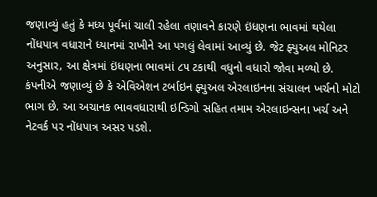જણાવ્યું હતું કે મધ્ય પૂર્વમાં ચાલી રહેલા તણાવને કારણે ઇંધણના ભાવમાં થયેલા નોંધપાત્ર વધારાને ધ્યાનમાં રાખીને આ પગલું લેવામાં આવ્યું છે. જેટ ફ્યુઅલ મોનિટર અનુસાર, આ ક્ષેત્રમાં ઇંધણના ભાવમાં ૮૫ ટકાથી વધુનો વધારો જોવા મળ્યો છે. કંપનીએ જણાવ્યું છે કે એવિએશન ટર્બાઇન ફ્યુઅલ એરલાઇનના સંચાલન ખર્ચનો મોટો ભાગ છે. આ અચાનક ભાવવધારાથી ઇન્ડિગો સહિત તમામ એરલાઇન્સના ખર્ચ અને નેટવર્ક પર નોંધપાત્ર અસર પડશે.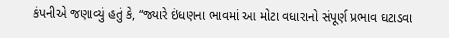કંપનીએ જણાવ્યું હતું કે, “જ્યારે ઇંધણના ભાવમાં આ મોટા વધારાનો સંપૂર્ણ પ્રભાવ ઘટાડવા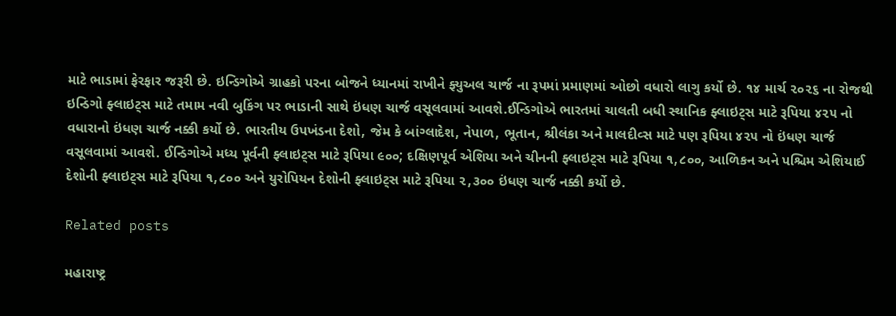માટે ભાડામાં ફેરફાર જરૂરી છે. ઇન્ડિગોએ ગ્રાહકો પરના બોજને ધ્યાનમાં રાખીને ફ્યુઅલ ચાર્જ ના રૂપમાં પ્રમાણમાં ઓછો વધારો લાગુ કર્યો છે. ૧૪ માર્ચ ૨૦૨૬ ના રોજથી ઇન્ડિગો ફ્લાઇટ્‌સ માટે તમામ નવી બુકિંગ પર ભાડાની સાથે ઇંધણ ચાર્જ વસૂલવામાં આવશે.ઈન્ડિગોએ ભારતમાં ચાલતી બધી સ્થાનિક ફ્લાઇટ્‌સ માટે રૂપિયા ૪૨૫ નો વધારાનો ઇંધણ ચાર્જ નક્કી કર્યો છે. ભારતીય ઉપખંડના દેશો, જેમ કે બાંગ્લાદેશ, નેપાળ, ભૂતાન, શ્રીલંકા અને માલદીવ્સ માટે પણ રૂપિયા ૪૨૫ નો ઇંધણ ચાર્જ વસૂલવામાં આવશે. ઈન્ડિગોએ મધ્ય પૂર્વની ફ્લાઇટ્‌સ માટે રૂપિયા ૯૦૦; દક્ષિણપૂર્વ એશિયા અને ચીનની ફ્લાઇટ્‌સ માટે રૂપિયા ૧,૮૦૦, આળિકન અને પશ્ચિમ એશિયાઈ દેશોની ફ્લાઇટ્‌સ માટે રૂપિયા ૧,૮૦૦ અને યુરોપિયન દેશોની ફ્લાઇટ્‌સ માટે રૂપિયા ૨,૩૦૦ ઇંધણ ચાર્જ નક્કી કર્યો છે.

Related posts

મહારાષ્ટ્ર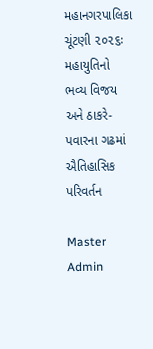મહાનગરપાલિકા ચૂંટણી ૨૦૨૬ઃ મહાયુતિનો ભવ્ય વિજય અને ઠાકરે-પવારના ગઢમાં ઐતિહાસિક પરિવર્તન

Master Admin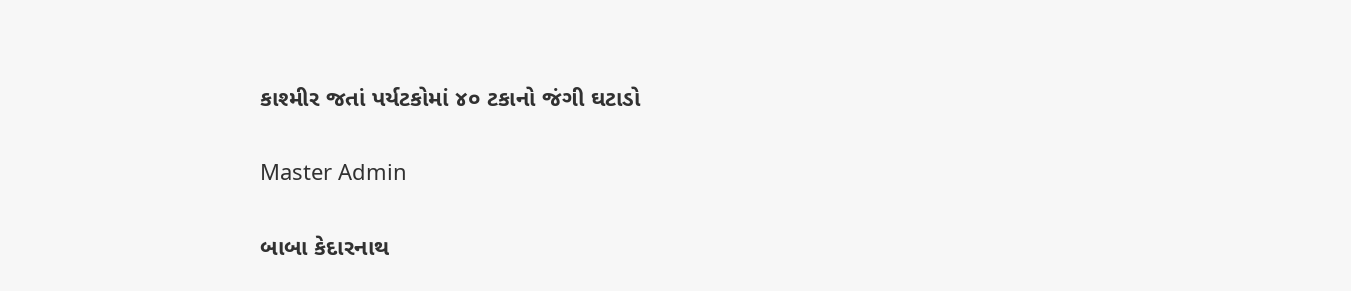કાશ્મીર જતાં પર્યટકોમાં ૪૦ ટકાનો જંગી ઘટાડો

Master Admin

બાબા કેદારનાથ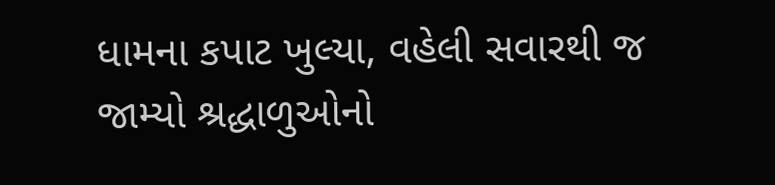ધામના કપાટ ખુલ્યા, વહેલી સવારથી જ જામ્યો શ્રદ્ધાળુઓનો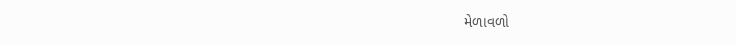મેળાવળો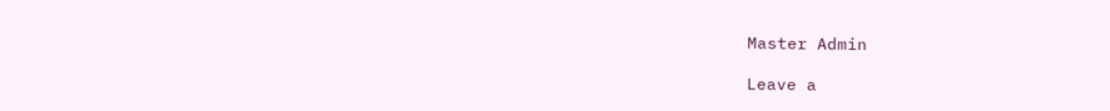Master Admin

Leave a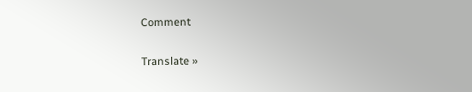Comment

Translate »